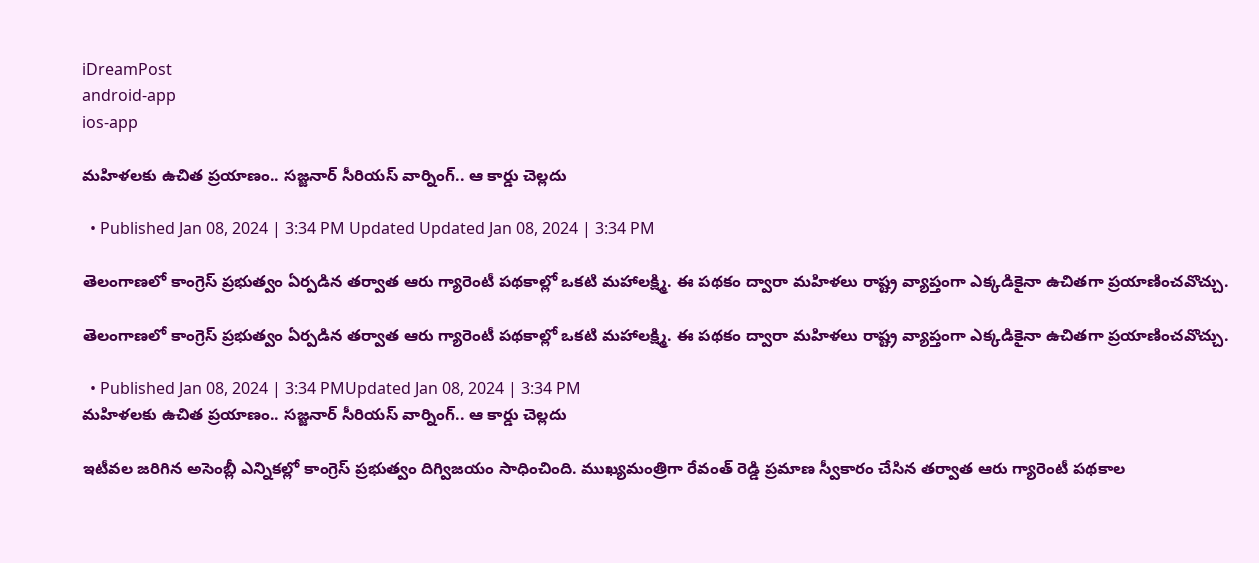iDreamPost
android-app
ios-app

మహిళలకు ఉచిత ప్రయాణం.. సజ్జనార్ సీరియస్ వార్నింగ్.. ఆ కార్డు చెల్లదు

  • Published Jan 08, 2024 | 3:34 PM Updated Updated Jan 08, 2024 | 3:34 PM

తెలంగాణలో కాంగ్రెస్ ప్రభుత్వం ఏర్పడిన తర్వాత ఆరు గ్యారెంటీ పథకాల్లో ఒకటి మహాలక్ష్మి. ఈ పథకం ద్వారా మహిళలు రాష్ట్ర వ్యాప్తంగా ఎక్కడికైనా ఉచితగా ప్రయాణించవొచ్చు.

తెలంగాణలో కాంగ్రెస్ ప్రభుత్వం ఏర్పడిన తర్వాత ఆరు గ్యారెంటీ పథకాల్లో ఒకటి మహాలక్ష్మి. ఈ పథకం ద్వారా మహిళలు రాష్ట్ర వ్యాప్తంగా ఎక్కడికైనా ఉచితగా ప్రయాణించవొచ్చు.

  • Published Jan 08, 2024 | 3:34 PMUpdated Jan 08, 2024 | 3:34 PM
మహిళలకు ఉచిత ప్రయాణం.. సజ్జనార్ సీరియస్ వార్నింగ్.. ఆ కార్డు చెల్లదు

ఇటీవల జరిగిన అసెంబ్లీ ఎన్నికల్లో కాంగ్రెస్ ప్రభుత్వం దిగ్విజయం సాధించింది. ముఖ్యమంత్రిగా రేవంత్ రెడ్డి ప్రమాణ స్వీకారం చేసిన తర్వాత ఆరు గ్యారెంటీ పథకాల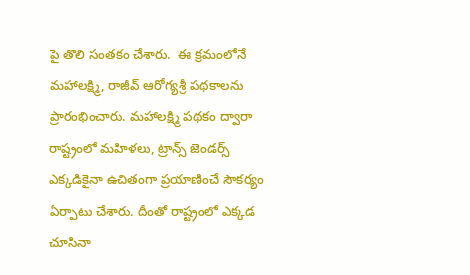పై తొలి సంతకం చేశారు.  ఈ క్రమంలోనే మహాలక్ష్మి, రాజీవ్ ఆరోగ్యశ్రీ పథకాలను ప్రారంభించారు. మహాలక్ష్మి పథకం ద్వారా రాష్ట్రంలో మహిళలు, ట్రాన్స్ జెండర్స్ ఎక్కడికైనా ఉచితంగా ప్రయాణించే సౌకర్యం ఏర్పాటు చేశారు. దీంతో రాష్ట్రంలో ఎక్కడ చూసినా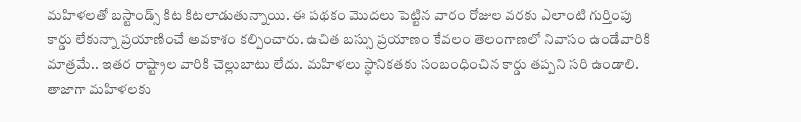మహిళలతో బస్టాండ్స్ కిట కిటలాడుతున్నాయి. ఈ పథకం మొదలు పెట్టిన వారం రోజుల వరకు ఎలాంటి గుర్తింపు కార్డు లేకున్నా ప్రయాణించే అవకాశం కల్పించారు. ఉచిత బస్సు ప్రయాణం కేవలం తెలంగాణలో నివాసం ఉండేవారికి మాత్రమే.. ఇతర రాష్ట్రాల వారికి చెల్లుబాటు లేదు. మహిళలు స్థానికతకు సంబంధించిన కార్డు తప్పని సరి ఉండాలి. తాజాగా మహిళలకు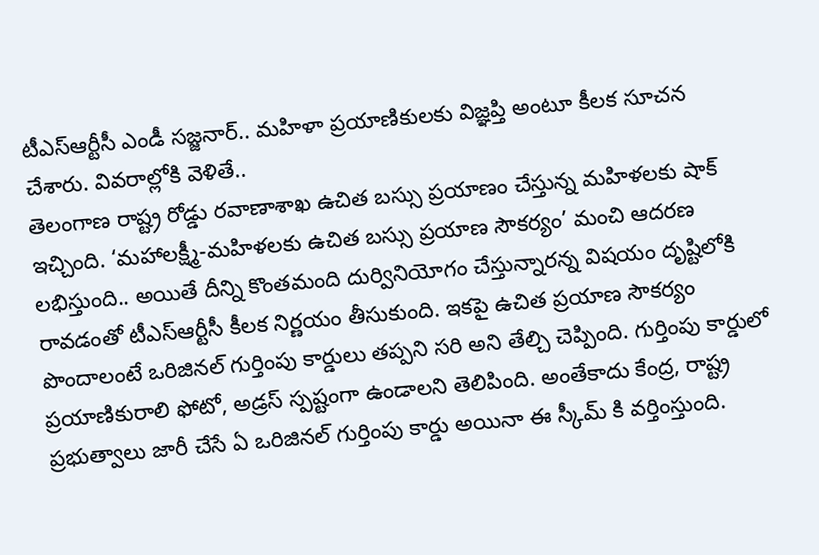టీఎస్ఆర్టీసీ ఎండీ సజ్జనార్.. మహిళా ప్రయాణికులకు విజ్ఞప్తి అంటూ కీలక సూచన చేశారు. వివరాల్లోకి వెళితే..
తెలంగాణ రాష్ట్ర రోడ్డు రవాణాశాఖ ఉచిత బస్సు ప్రయాణం చేస్తున్న మహిళలకు షాక్ ఇచ్చింది. ‘మహాలక్ష్మీ-మహిళలకు ఉచిత బస్సు ప్రయాణ సౌకర్యం’ మంచి ఆదరణ లభిస్తుంది.. అయితే దీన్ని కొంతమంది దుర్వినియోగం చేస్తున్నారన్న విషయం దృష్టిలోకి రావడంతో టీఎస్ఆర్టీసీ కీలక నిర్ణయం తీసుకుంది. ఇకపై ఉచిత ప్రయాణ సౌకర్యం పొందాలంటే ఒరిజినల్ గుర్తింపు కార్డులు తప్పని సరి అని తేల్చి చెప్పింది. గుర్తింపు కార్డులో ప్రయాణికురాలి ఫోటో, అడ్రస్ స్పష్టంగా ఉండాలని తెలిపింది. అంతేకాదు కేంద్ర, రాష్ట్ర ప్రభుత్వాలు జారీ చేసే ఏ ఒరిజినల్ గుర్తింపు కార్డు అయినా ఈ స్కీమ్ కి వర్తింస్తుంది.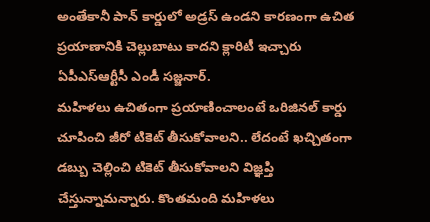అంతేకానీ పాన్ కార్డులో అడ్రస్ ఉండని కారణంగా ఉచిత ప్రయాణానికి చెల్లుబాటు కాదని క్లారిటీ ఇచ్చారు ఏపీఎస్ఆర్టీసీ ఎండీ సజ్జనార్.
మహిళలు ఉచితంగా ప్రయాణించాలంటే ఒరిజినల్ కార్డు చూపించి జీరో టికెట్ తీసుకోవాలని.. లేదంటే ఖచ్చితంగా డబ్బు చెల్లించి టికెట్ తీసుకోవాలని విజ్ఞప్తి చేస్తున్నామన్నారు. కొంతమంది మహిళలు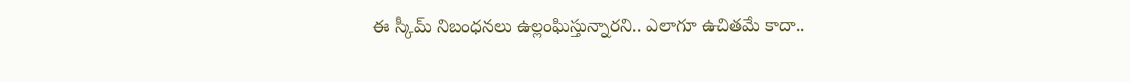ఈ స్కీమ్ నిబంధనలు ఉల్లంఘిస్తున్నారని.. ఎలాగూ ఉచితమే కాదా..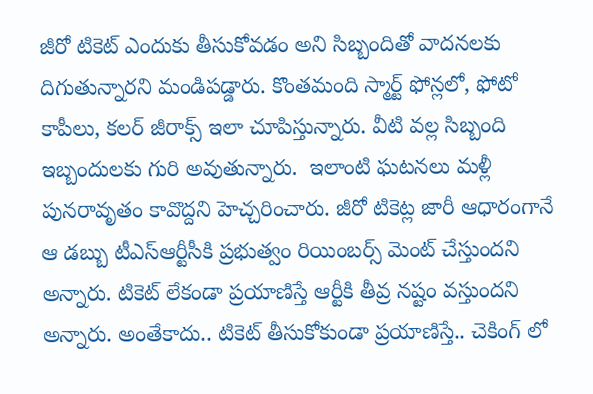జీరో టికెట్ ఎందుకు తీసుకోవడం అని సిబ్బందితో వాదనలకు దిగుతున్నారని మండిపడ్డారు. కొంతమంది స్మార్ట్ ఫోన్లలో, ఫోటో కాపీలు, కలర్ జీరాక్స్ ఇలా చూపిస్తున్నారు. వీటి వల్ల సిబ్బంది ఇబ్బందులకు గురి అవుతున్నారు.  ఇలాంటి ఘటనలు మళ్లీ పునరావృతం కావొద్దని హెచ్చరించారు. జీరో టికెట్ల జారీ ఆధారంగానే ఆ డబ్బు టీఎస్ఆర్టీసీకి ప్రభుత్వం రియింబర్స్ మెంట్ చేస్తుందని అన్నారు. టికెట్ లేకండా ప్రయాణిస్తే ఆర్టీకి తీవ్ర నష్టం వస్తుందని అన్నారు. అంతేకాదు.. టికెట్ తీసుకోకుండా ప్రయాణిస్తే.. చెకింగ్ లో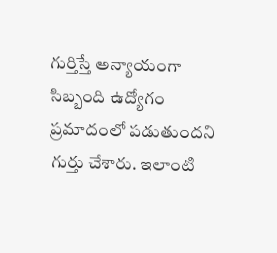గుర్తిస్తే అన్యాయంగా సిబ్బంది ఉద్యోగం ప్రమాదంలో పడుతుందని గుర్తు చేశారు. ఇలాంటి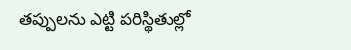తప్పులను ఎట్టి పరిస్థితుల్లో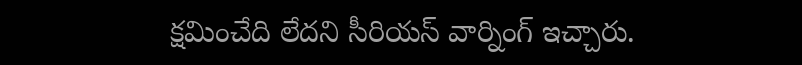క్షమించేది లేదని సీరియస్ వార్నింగ్ ఇచ్చారు.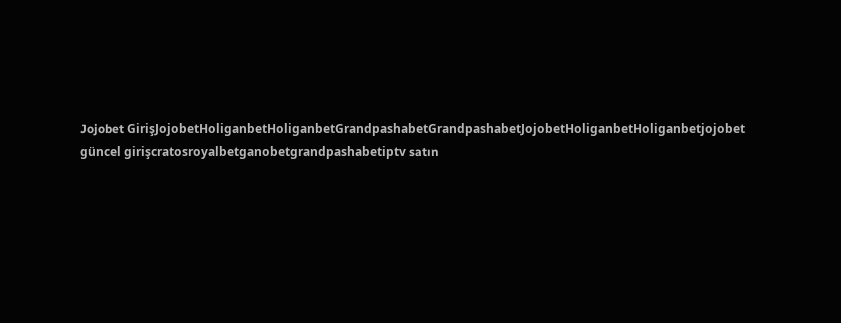Jojobet GirişJojobetHoliganbetHoliganbetGrandpashabetGrandpashabetJojobetHoliganbetHoliganbetjojobet güncel girişcratosroyalbetganobetgrandpashabetiptv satın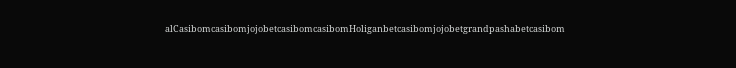alCasibomcasibomjojobetcasibomcasibomHoliganbetcasibomjojobetgrandpashabetcasibom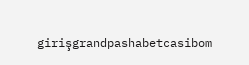girişgrandpashabetcasibom